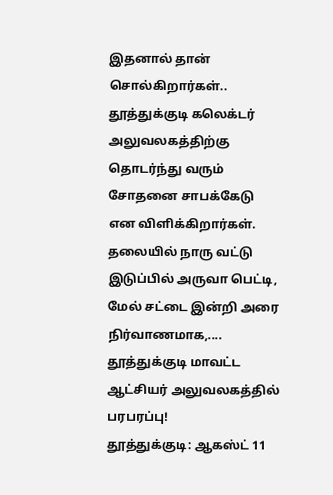இதனால் தான் சொல்கிறார்கள்.. தூத்துக்குடி கலெக்டர் அலுவலகத்திற்கு தொடர்ந்து வரும் சோதனை சாபக்கேடு என விளிக்கிறார்கள்.
தலையில் நாரு வட்டு இடுப்பில் அருவா பெட்டி, மேல் சட்டை இன்றி அரை நிர்வாணமாக,....
தூத்துக்குடி மாவட்ட ஆட்சியர் அலுவலகத்தில் பரபரப்பு!
தூத்துக்குடி: ஆகஸ்ட் 11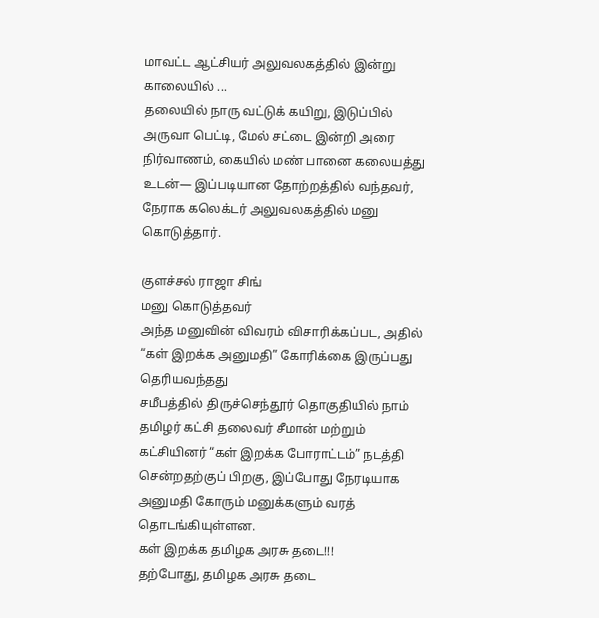மாவட்ட ஆட்சியர் அலுவலகத்தில் இன்று காலையில் ...
தலையில் நாரு வட்டுக் கயிறு, இடுப்பில் அருவா பெட்டி, மேல் சட்டை இன்றி அரை நிர்வாணம், கையில் மண் பானை கலையத்து உடன்— இப்படியான தோற்றத்தில் வந்தவர், நேராக கலெக்டர் அலுவலகத்தில் மனு கொடுத்தார்.

குளச்சல் ராஜா சிங்
மனு கொடுத்தவர்
அந்த மனுவின் விவரம் விசாரிக்கப்பட, அதில் “கள் இறக்க அனுமதி” கோரிக்கை இருப்பது தெரியவந்தது
சமீபத்தில் திருச்செந்தூர் தொகுதியில் நாம் தமிழர் கட்சி தலைவர் சீமான் மற்றும் கட்சியினர் “கள் இறக்க போராட்டம்” நடத்தி சென்றதற்குப் பிறகு, இப்போது நேரடியாக அனுமதி கோரும் மனுக்களும் வரத் தொடங்கியுள்ளன.
கள் இறக்க தமிழக அரசு தடை!!!
தற்போது, தமிழக அரசு தடை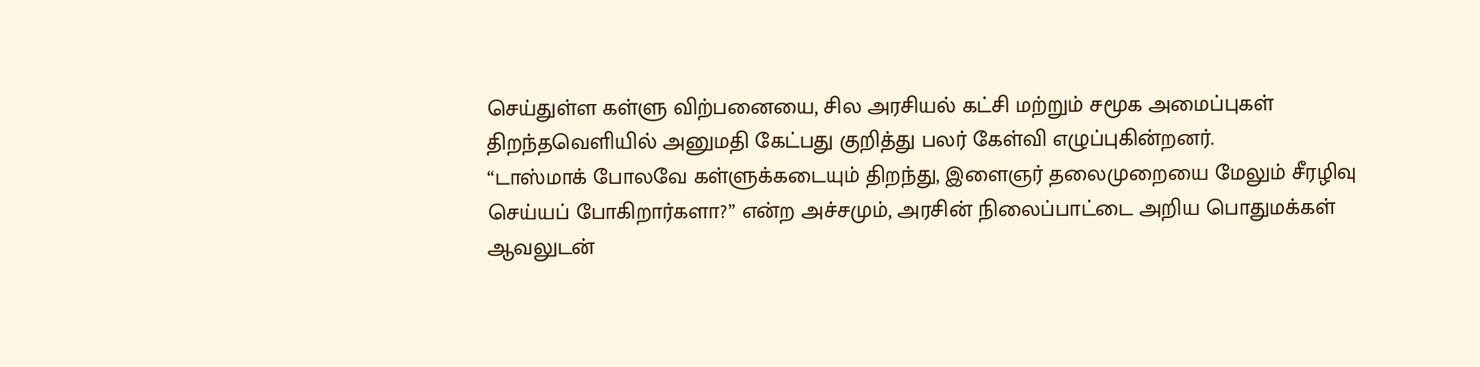செய்துள்ள கள்ளு விற்பனையை, சில அரசியல் கட்சி மற்றும் சமூக அமைப்புகள் திறந்தவெளியில் அனுமதி கேட்பது குறித்து பலர் கேள்வி எழுப்புகின்றனர்.
“டாஸ்மாக் போலவே கள்ளுக்கடையும் திறந்து, இளைஞர் தலைமுறையை மேலும் சீரழிவு செய்யப் போகிறார்களா?” என்ற அச்சமும், அரசின் நிலைப்பாட்டை அறிய பொதுமக்கள் ஆவலுடன்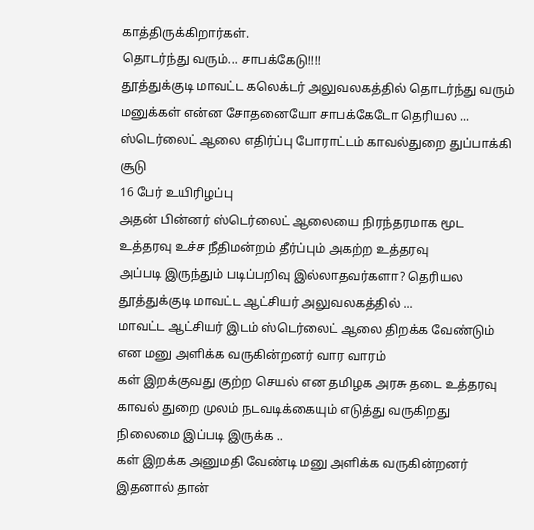காத்திருக்கிறார்கள்.
தொடர்ந்து வரும்... சாபக்கேடு!!!!
தூத்துக்குடி மாவட்ட கலெக்டர் அலுவலகத்தில் தொடர்ந்து வரும் மனுக்கள் என்ன சோதனையோ சாபக்கேடோ தெரியல ...
ஸ்டெர்லைட் ஆலை எதிர்ப்பு போராட்டம் காவல்துறை துப்பாக்கி சூடு
16 பேர் உயிரிழப்பு
அதன் பின்னர் ஸ்டெர்லைட் ஆலையை நிரந்தரமாக மூட உத்தரவு உச்ச நீதிமன்றம் தீர்ப்பும் அகற்ற உத்தரவு
அப்படி இருந்தும் படிப்பறிவு இல்லாதவர்களா? தெரியல
தூத்துக்குடி மாவட்ட ஆட்சியர் அலுவலகத்தில் ...
மாவட்ட ஆட்சியர் இடம் ஸ்டெர்லைட் ஆலை திறக்க வேண்டும் என மனு அளிக்க வருகின்றனர் வார வாரம்
கள் இறக்குவது குற்ற செயல் என தமிழக அரசு தடை உத்தரவு காவல் துறை முலம் நடவடிக்கையும் எடுத்து வருகிறது
நிலைமை இப்படி இருக்க ..
கள் இறக்க அனுமதி வேண்டி மனு அளிக்க வருகின்றனர்
இதனால் தான்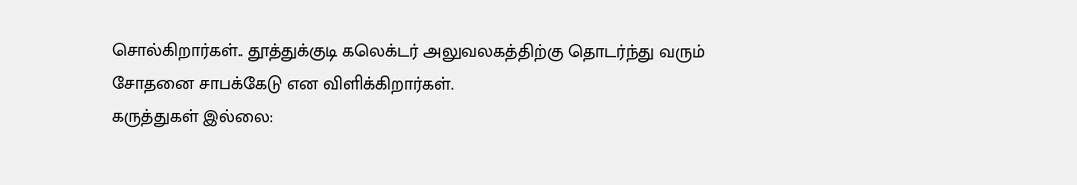சொல்கிறார்கள்.. தூத்துக்குடி கலெக்டர் அலுவலகத்திற்கு தொடர்ந்து வரும் சோதனை சாபக்கேடு என விளிக்கிறார்கள்.
கருத்துகள் இல்லை: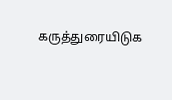கருத்துரையிடுக